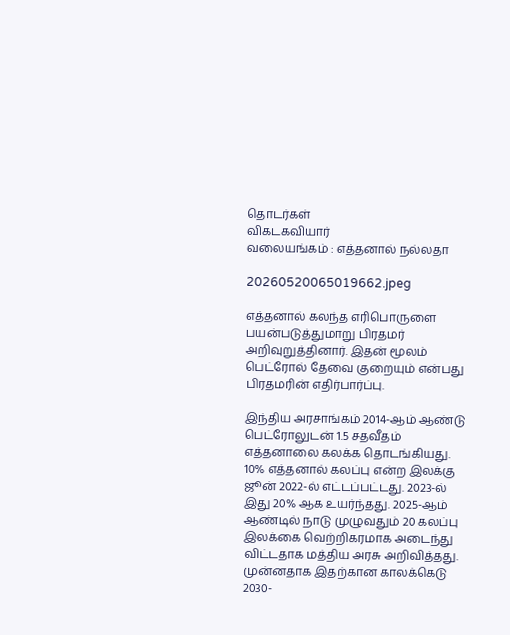தொடர்கள்
விகடகவியார்
வலையங்கம் : எத்தனால் நல்லதா

20260520065019662.jpeg

எத்தனால் கலந்த எரிபொருளை பயன்படுத்துமாறு பிரதமர் அறிவுறுத்தினார். இதன் மூலம் பெட்ரோல் தேவை குறையும் என்பது பிரதமரின் எதிர்பார்ப்பு.

இந்திய அரசாங்கம் 2014-ஆம் ஆண்டு பெட்ரோலுடன் 1.5 சதவீதம் எத்தனாலை கலக்க தொடங்கியது. 10% எத்தனால் கலப்பு என்ற இலக்கு ஜூன் 2022-ல் எட்டப்பட்டது. 2023-ல் இது 20% ஆக உயர்ந்தது. 2025-ஆம் ஆண்டில் நாடு முழுவதும் 20 கலப்பு இலக்கை வெற்றிகரமாக அடைந்து விட்டதாக மத்திய அரசு அறிவித்தது. முன்னதாக இதற்கான காலக்கெடு 2030-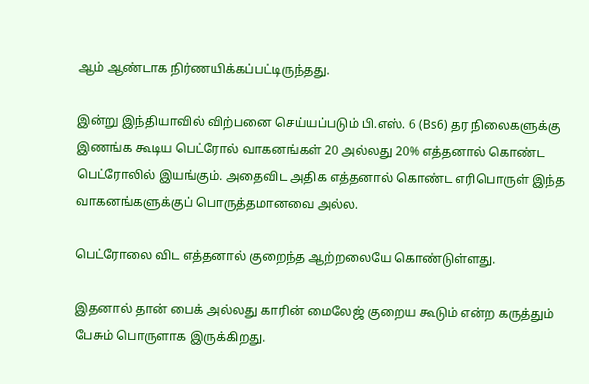ஆம் ஆண்டாக நிர்ணயிக்கப்பட்டிருந்தது.

இன்று இந்தியாவில் விற்பனை செய்யப்படும் பி.எஸ். 6 (Bs6) தர நிலைகளுக்கு இணங்க கூடிய பெட்ரோல் வாகனங்கள் 20 அல்லது 20% எத்தனால் கொண்ட பெட்ரோலில் இயங்கும். அதைவிட அதிக எத்தனால் கொண்ட எரிபொருள் இந்த வாகனங்களுக்குப் பொருத்தமானவை அல்ல.

பெட்ரோலை விட எத்தனால் குறைந்த ஆற்றலையே கொண்டுள்ளது.

இதனால் தான் பைக் அல்லது காரின் மைலேஜ் குறைய கூடும் என்ற கருத்தும் பேசும் பொருளாக இருக்கிறது.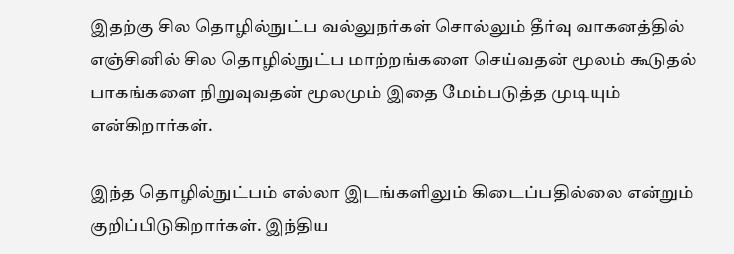இதற்கு சில தொழில்நுட்ப வல்லுநர்கள் சொல்லும் தீர்வு வாகனத்தில் எஞ்சினில் சில தொழில்நுட்ப மாற்றங்களை செய்வதன் மூலம் கூடுதல் பாகங்களை நிறுவுவதன் மூலமும் இதை மேம்படுத்த முடியும் என்கிறார்கள்.

இந்த தொழில்நுட்பம் எல்லா இடங்களிலும் கிடைப்பதில்லை என்றும் குறிப்பிடுகிறார்கள். இந்திய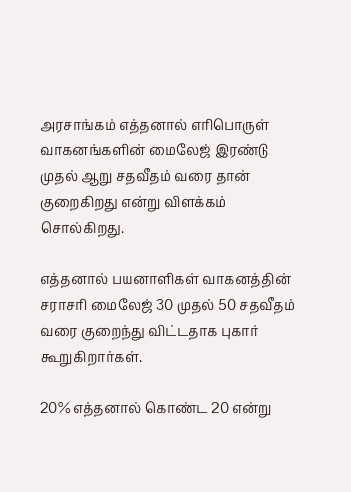அரசாங்கம் எத்தனால் எரிபொருள் வாகனங்களின் மைலேஜ் இரண்டு முதல் ஆறு சதவீதம் வரை தான் குறைகிறது என்று விளக்கம் சொல்கிறது.

எத்தனால் பயனாளிகள் வாகனத்தின் சராசரி மைலேஜ் 30 முதல் 50 சதவீதம் வரை குறைந்து விட்டதாக புகார் கூறுகிறார்கள்.

20% எத்தனால் கொண்ட 20 என்று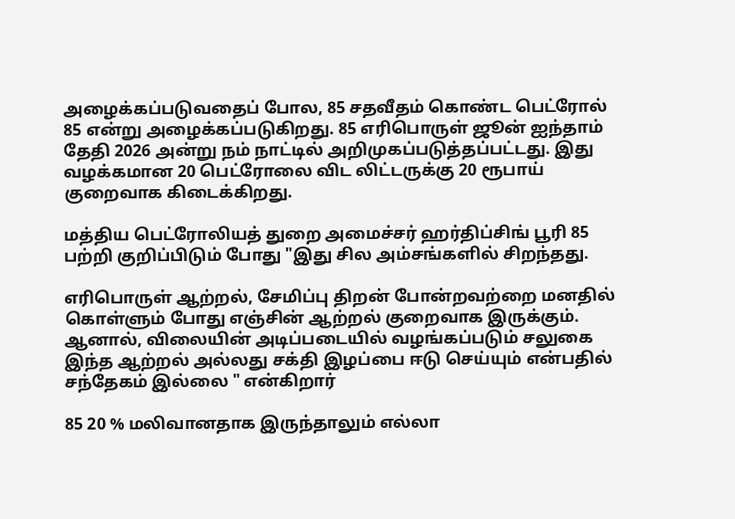அழைக்கப்படுவதைப் போல, 85 சதவீதம் கொண்ட பெட்ரோல் 85 என்று அழைக்கப்படுகிறது. 85 எரிபொருள் ஜூன் ஐந்தாம் தேதி 2026 அன்று நம் நாட்டில் அறிமுகப்படுத்தப்பட்டது. இது வழக்கமான 20 பெட்ரோலை விட லிட்டருக்கு 20 ரூபாய் குறைவாக கிடைக்கிறது.

மத்திய பெட்ரோலியத் துறை அமைச்சர் ஹர்திப்சிங் பூரி 85 பற்றி குறிப்பிடும் போது "இது சில அம்சங்களில் சிறந்தது.

எரிபொருள் ஆற்றல், சேமிப்பு திறன் போன்றவற்றை மனதில் கொள்ளும் போது எஞ்சின் ஆற்றல் குறைவாக இருக்கும். ஆனால், விலையின் அடிப்படையில் வழங்கப்படும் சலுகை இந்த ஆற்றல் அல்லது சக்தி இழப்பை ஈடு செய்யும் என்பதில் சந்தேகம் இல்லை " என்கிறார்

85 20 % மலிவானதாக இருந்தாலும் எல்லா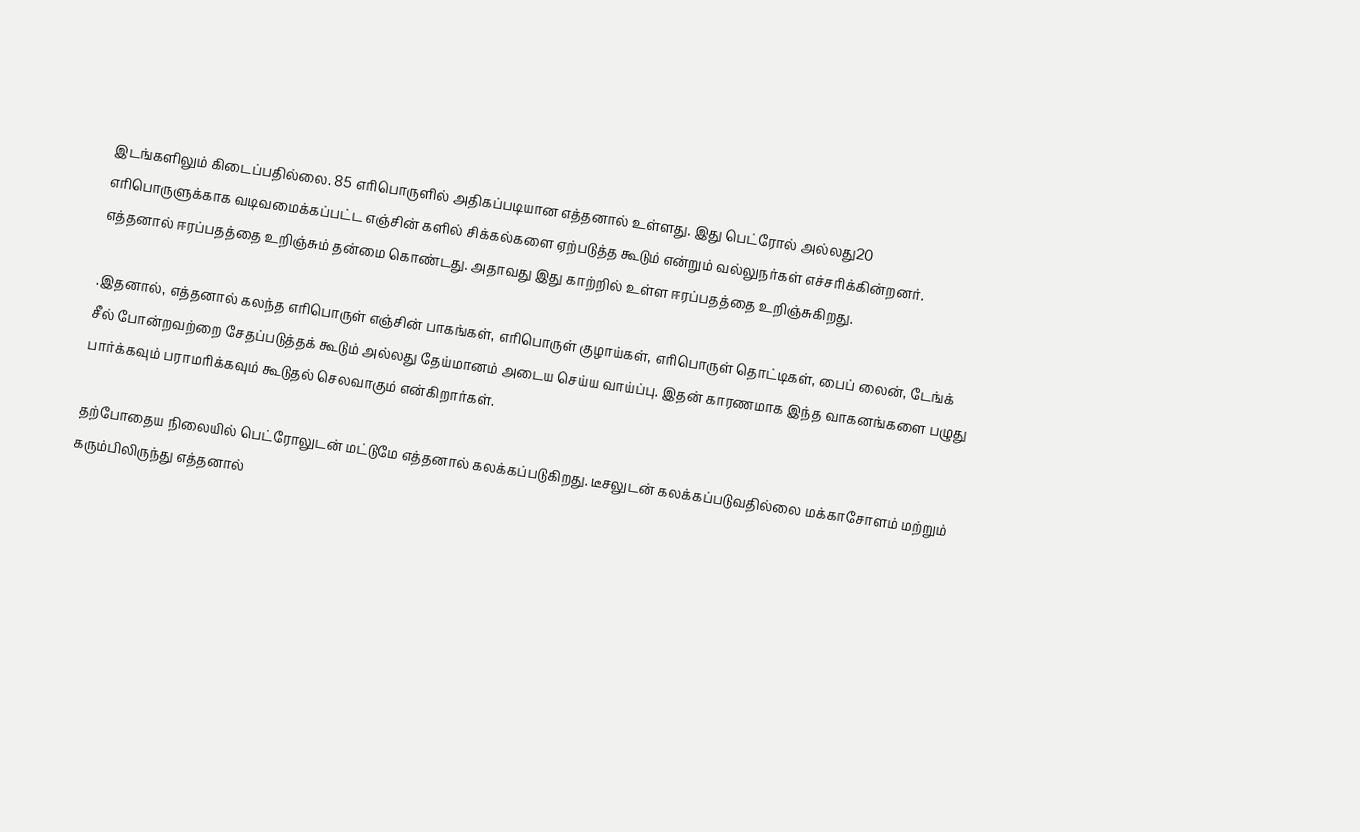இடங்களிலும் கிடைப்பதில்லை. 85 எரிபொருளில் அதிகப்படியான எத்தனால் உள்ளது. இது பெட்ரோல் அல்லது20 எரிபொருளுக்காக வடிவமைக்கப்பட்ட எஞ்சின் களில் சிக்கல்களை ஏற்படுத்த கூடும் என்றும் வல்லுநர்கள் எச்சரிக்கின்றனர். எத்தனால் ஈரப்பதத்தை உறிஞ்சும் தன்மை கொண்டது. அதாவது இது காற்றில் உள்ள ஈரப்பதத்தை உறிஞ்சுகிறது.

.இதனால், எத்தனால் கலந்த எரிபொருள் எஞ்சின் பாகங்கள், எரிபொருள் குழாய்கள், எரிபொருள் தொட்டிகள், பைப் லைன், டேங்க் சீல் போன்றவற்றை சேதப்படுத்தக் கூடும் அல்லது தேய்மானம் அடைய செய்ய வாய்ப்பு. இதன் காரணமாக இந்த வாகனங்களை பழுது பார்க்கவும் பராமரிக்கவும் கூடுதல் செலவாகும் என்கிறார்கள்.

தற்போதைய நிலையில் பெட்ரோலுடன் மட்டுமே எத்தனால் கலக்கப்படுகிறது. டீசலுடன் கலக்கப்படுவதில்லை மக்காசோளம் மற்றும் கரும்பிலிருந்து எத்தனால்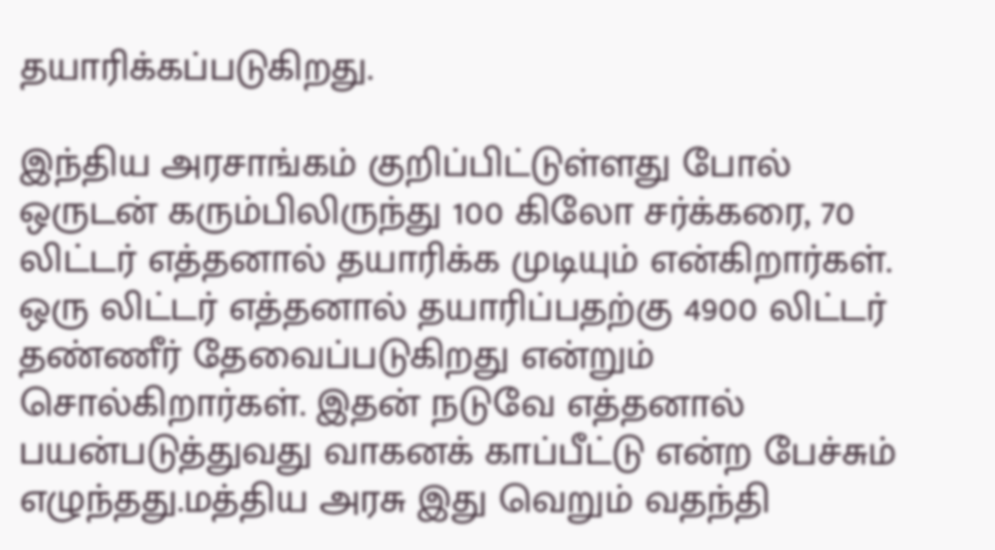தயாரிக்கப்படுகிறது.

இந்திய அரசாங்கம் குறிப்பிட்டுள்ளது போல் ஒருடன் கரும்பிலிருந்து 100 கிலோ சர்க்கரை, 70 லிட்டர் எத்தனால் தயாரிக்க முடியும் என்கிறார்கள். ஒரு லிட்டர் எத்தனால் தயாரிப்பதற்கு 4900 லிட்டர் தண்ணீர் தேவைப்படுகிறது என்றும் சொல்கிறார்கள். இதன் நடுவே எத்தனால் பயன்படுத்துவது வாகனக் காப்பீட்டு என்ற பேச்சும் எழுந்தது.மத்திய அரசு இது வெறும் வதந்தி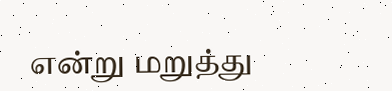என்று மறுத்து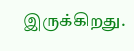இருக்கிறது.